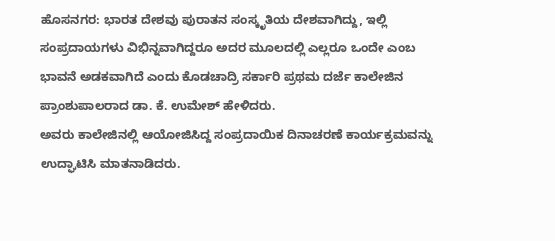ಹೊಸನಗರ: ಭಾರತ ದೇಶವು ಪುರಾತನ ಸಂಸ್ಕೃತಿಯ ದೇಶವಾಗಿದ್ದು, ಇಲ್ಲಿ ಸಂಪ್ರದಾಯಗಳು ವಿಭಿನ್ನವಾಗಿದ್ದರೂ ಅದರ ಮೂಲದಲ್ಲಿ ಎಲ್ಲರೂ ಒಂದೇ ಎಂಬ ಭಾವನೆ ಅಡಕವಾಗಿದೆ ಎಂದು ಕೊಡಚಾದ್ರಿ ಸರ್ಕಾರಿ ಪ್ರಥಮ ದರ್ಜೆ ಕಾಲೇಜಿನ ಪ್ರಾಂಶುಪಾಲರಾದ ಡಾ. ಕೆ. ಉಮೇಶ್ ಹೇಳಿದರು.
ಅವರು ಕಾಲೇಜಿನಲ್ಲಿ ಆಯೋಜಿಸಿದ್ದ ಸಂಪ್ರದಾಯಿಕ ದಿನಾಚರಣೆ ಕಾರ್ಯಕ್ರಮವನ್ನು ಉದ್ಘಾಟಿಸಿ ಮಾತನಾಡಿದರು.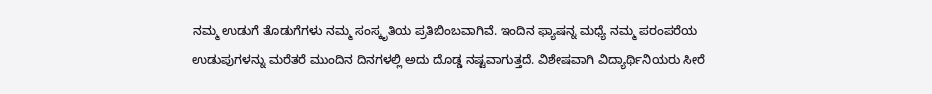ನಮ್ಮ ಉಡುಗೆ ತೊಡುಗೆಗಳು ನಮ್ಮ ಸಂಸ್ಕೃತಿಯ ಪ್ರತಿಬಿಂಬವಾಗಿವೆ. ಇಂದಿನ ಫ್ಯಾಷನ್ನ ಮಧ್ಯೆ ನಮ್ಮ ಪರಂಪರೆಯ ಉಡುಪುಗಳನ್ನು ಮರೆತರೆ ಮುಂದಿನ ದಿನಗಳಲ್ಲಿ ಅದು ದೊಡ್ಡ ನಷ್ಟವಾಗುತ್ತದೆ. ವಿಶೇಷವಾಗಿ ವಿದ್ಯಾರ್ಥಿನಿಯರು ಸೀರೆ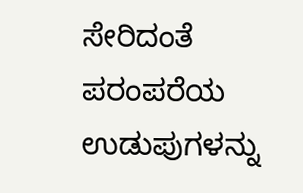ಸೇರಿದಂತೆ ಪರಂಪರೆಯ ಉಡುಪುಗಳನ್ನು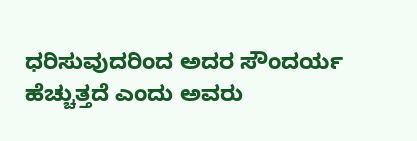ಧರಿಸುವುದರಿಂದ ಅದರ ಸೌಂದರ್ಯ ಹೆಚ್ಚುತ್ತದೆ ಎಂದು ಅವರು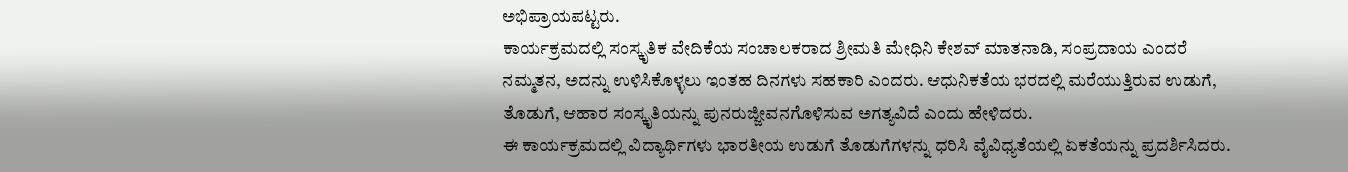ಅಭಿಪ್ರಾಯಪಟ್ಟರು.
ಕಾರ್ಯಕ್ರಮದಲ್ಲಿ ಸಂಸ್ಕೃತಿಕ ವೇದಿಕೆಯ ಸಂಚಾಲಕರಾದ ಶ್ರೀಮತಿ ಮೇಧಿನಿ ಕೇಶವ್ ಮಾತನಾಡಿ, ಸಂಪ್ರದಾಯ ಎಂದರೆ ನಮ್ಮತನ, ಅದನ್ನು ಉಳಿಸಿಕೊಳ್ಳಲು ಇಂತಹ ದಿನಗಳು ಸಹಕಾರಿ ಎಂದರು. ಆಧುನಿಕತೆಯ ಭರದಲ್ಲಿ ಮರೆಯುತ್ತಿರುವ ಉಡುಗೆ, ತೊಡುಗೆ, ಆಹಾರ ಸಂಸ್ಕೃತಿಯನ್ನು ಪುನರುಜ್ಜೀವನಗೊಳಿಸುವ ಅಗತ್ಯವಿದೆ ಎಂದು ಹೇಳಿದರು.
ಈ ಕಾರ್ಯಕ್ರಮದಲ್ಲಿ ವಿದ್ಯಾರ್ಥಿಗಳು ಭಾರತೀಯ ಉಡುಗೆ ತೊಡುಗೆಗಳನ್ನು ಧರಿಸಿ ವೈವಿಧ್ಯತೆಯಲ್ಲಿ ಏಕತೆಯನ್ನು ಪ್ರದರ್ಶಿಸಿದರು.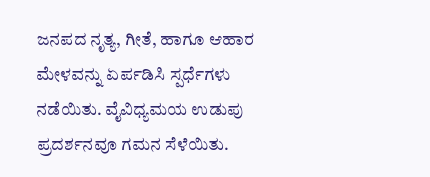ಜನಪದ ನೃತ್ಯ, ಗೀತೆ, ಹಾಗೂ ಆಹಾರ ಮೇಳವನ್ನು ಏರ್ಪಡಿಸಿ ಸ್ಪರ್ಧೆಗಳು ನಡೆಯಿತು. ವೈವಿಧ್ಯಮಯ ಉಡುಪು ಪ್ರದರ್ಶನವೂ ಗಮನ ಸೆಳೆಯಿತು.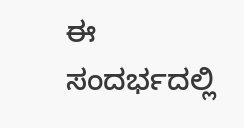ಈ ಸಂದರ್ಭದಲ್ಲಿ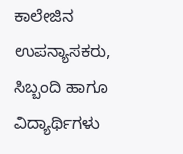ಕಾಲೇಜಿನ ಉಪನ್ಯಾಸಕರು, ಸಿಬ್ಬಂದಿ ಹಾಗೂ ವಿದ್ಯಾರ್ಥಿಗಳು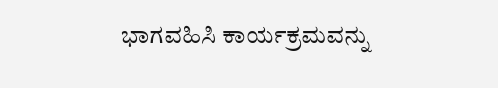ಭಾಗವಹಿಸಿ ಕಾರ್ಯಕ್ರಮವನ್ನು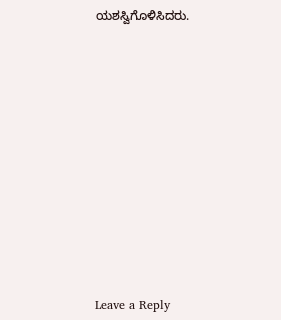ಯಶಸ್ವಿಗೊಳಿಸಿದರು.
















Leave a Reply